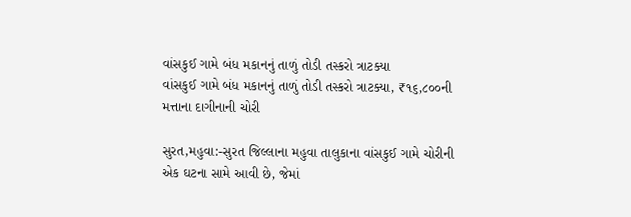વાંસકુઈ ગામે બંધ મકાનનું તાળું તોડી તસ્કરો ત્રાટક્યા
વાંસકુઈ ગામે બંધ મકાનનું તાળું તોડી તસ્કરો ત્રાટક્યા, ₹૧૬,૮૦૦ની મત્તાના દાગીનાની ચોરી

સુરત,મહુવા:-સુરત જિલ્લાના મહુવા તાલુકાના વાંસકુઈ ગામે ચોરીની એક ઘટના સામે આવી છે, જેમાં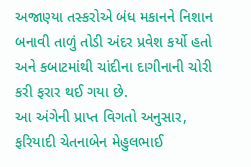અજાણ્યા તસ્કરોએ બંધ મકાનને નિશાન બનાવી તાળું તોડી અંદર પ્રવેશ કર્યો હતો અને કબાટમાંથી ચાંદીના દાગીનાની ચોરી કરી ફરાર થઈ ગયા છે.
આ અંગેની પ્રાપ્ત વિગતો અનુસાર, ફરિયાદી ચેતનાબેન મેહુલભાઈ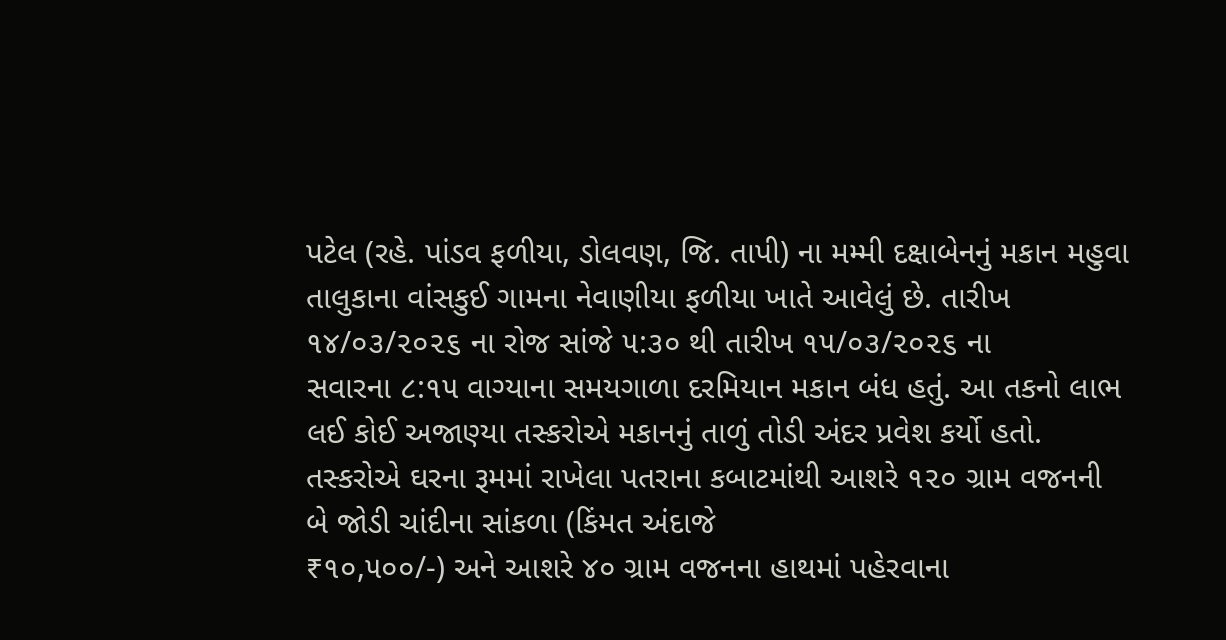પટેલ (રહે. પાંડવ ફળીયા, ડોલવણ, જિ. તાપી) ના મમ્મી દક્ષાબેનનું મકાન મહુવા તાલુકાના વાંસકુઈ ગામના નેવાણીયા ફળીયા ખાતે આવેલું છે. તારીખ ૧૪/૦૩/૨૦૨૬ ના રોજ સાંજે ૫:૩૦ થી તારીખ ૧૫/૦૩/૨૦૨૬ ના
સવારના ૮:૧૫ વાગ્યાના સમયગાળા દરમિયાન મકાન બંધ હતું. આ તકનો લાભ લઈ કોઈ અજાણ્યા તસ્કરોએ મકાનનું તાળું તોડી અંદર પ્રવેશ કર્યો હતો. તસ્કરોએ ઘરના રૂમમાં રાખેલા પતરાના કબાટમાંથી આશરે ૧૨૦ ગ્રામ વજનની બે જોડી ચાંદીના સાંકળા (કિંમત અંદાજે
₹૧૦,૫૦૦/-) અને આશરે ૪૦ ગ્રામ વજનના હાથમાં પહેરવાના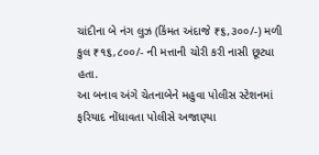ચાંદીના બે નંગ લુઝ (કિંમત અંદાજે ₹૬,૩૦૦/-) મળી કુલ ₹૧૬,૮૦૦/- ની મત્તાની ચોરી કરી નાસી છૂટ્યા હતા.
આ બનાવ અંગે ચેતનાબેને મહુવા પોલીસ સ્ટેશનમાં ફરિયાદ નોંધાવતા પોલીસે અજાણ્યા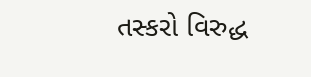તસ્કરો વિરુદ્ધ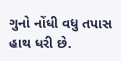ગુનો નોંધી વધુ તપાસ હાથ ધરી છે.